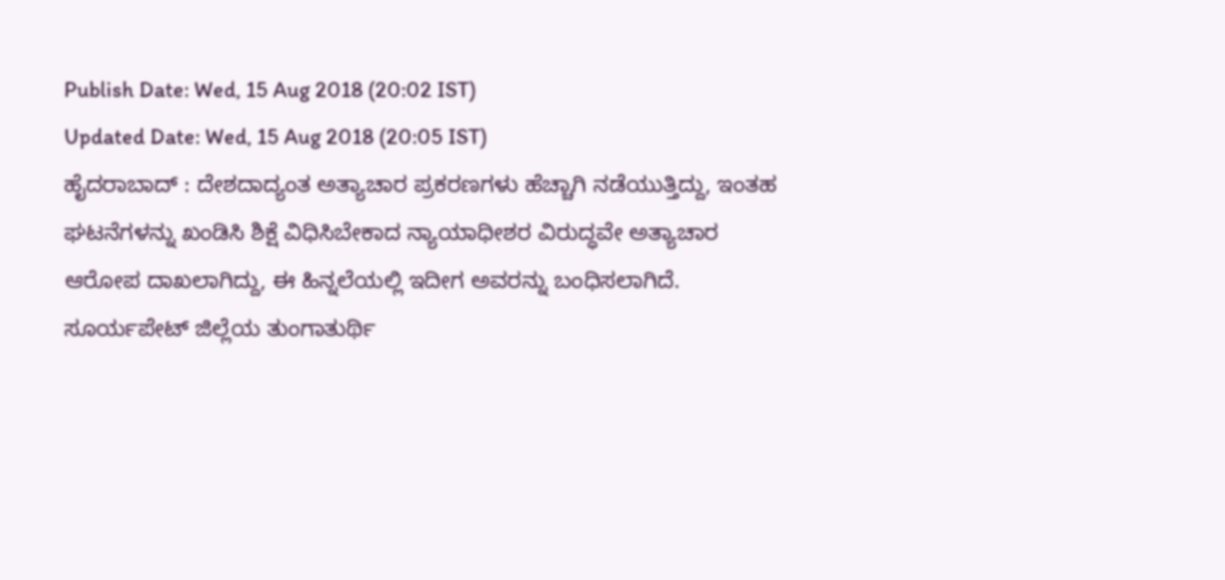Publish Date: Wed, 15 Aug 2018 (20:02 IST)
Updated Date: Wed, 15 Aug 2018 (20:05 IST)
ಹೈದರಾಬಾದ್ : ದೇಶದಾದ್ಯಂತ ಅತ್ಯಾಚಾರ ಪ್ರಕರಣಗಳು ಹೆಚ್ಚಾಗಿ ನಡೆಯುತ್ತಿದ್ದು, ಇಂತಹ ಘಟನೆಗಳನ್ನು ಖಂಡಿಸಿ ಶಿಕ್ಷೆ ವಿಧಿಸಿಬೇಕಾದ ನ್ಯಾಯಾಧೀಶರ ವಿರುದ್ಧವೇ ಅತ್ಯಾಚಾರ ಆರೋಪ ದಾಖಲಾಗಿದ್ದು, ಈ ಹಿನ್ನಲೆಯಲ್ಲಿ ಇದೀಗ ಅವರನ್ನು ಬಂಧಿಸಲಾಗಿದೆ.
ಸೂರ್ಯಪೇಟ್ ಜಿಲ್ಲೆಯ ತುಂಗಾತುರ್ಥಿ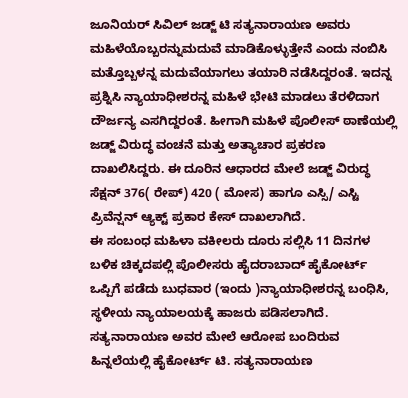ಜೂನಿಯರ್ ಸಿವಿಲ್ ಜಡ್ಜ್ ಟಿ ಸತ್ಯನಾರಾಯಣ ಅವರು ಮಹಿಳೆಯೊಬ್ಬರನ್ನುಮದುವೆ ಮಾಡಿಕೊಳ್ಳುತ್ತೇನೆ ಎಂದು ನಂಬಿಸಿ ಮತ್ತೊಬ್ಬಳನ್ನ ಮದುವೆಯಾಗಲು ತಯಾರಿ ನಡೆಸಿದ್ದರಂತೆ. ಇದನ್ನ ಪ್ರಶ್ನಿಸಿ ನ್ಯಾಯಾಧೀಶರನ್ನ ಮಹಿಳೆ ಭೇಟಿ ಮಾಡಲು ತೆರಳಿದಾಗ ದೌರ್ಜನ್ಯ ಎಸಗಿದ್ದರಂತೆ. ಹೀಗಾಗಿ ಮಹಿಳೆ ಪೊಲೀಸ್ ಠಾಣೆಯಲ್ಲಿ ಜಡ್ಜ್ ವಿರುದ್ಧ ವಂಚನೆ ಮತ್ತು ಅತ್ಯಾಚಾರ ಪ್ರಕರಣ ದಾಖಲಿಸಿದ್ದರು. ಈ ದೂರಿನ ಆಧಾರದ ಮೇಲೆ ಜಡ್ಜ್ ವಿರುದ್ಧ ಸೆಕ್ಷನ್ 376( ರೇಪ್) 420 ( ಮೋಸ) ಹಾಗೂ ಎಸ್ಸಿ/ ಎಸ್ಟಿ ಪ್ರಿವೆನ್ಷನ್ ಆ್ಯಕ್ಟ್ ಪ್ರಕಾರ ಕೇಸ್ ದಾಖಲಾಗಿದೆ.
ಈ ಸಂಬಂಧ ಮಹಿಳಾ ವಕೀಲರು ದೂರು ಸಲ್ಲಿಸಿ 11 ದಿನಗಳ ಬಳಿಕ ಚಿಕ್ಕದಪಲ್ಲಿ ಪೊಲೀಸರು ಹೈದರಾಬಾದ್ ಹೈಕೋರ್ಟ್ ಒಪ್ಪಿಗೆ ಪಡೆದು ಬುಧವಾರ (ಇಂದು )ನ್ಯಾಯಾಧೀಶರನ್ನ ಬಂಧಿಸಿ, ಸ್ಥಳೀಯ ನ್ಯಾಯಾಲಯಕ್ಕೆ ಹಾಜರು ಪಡಿಸಲಾಗಿದೆ. ಸತ್ಯನಾರಾಯಣ ಅವರ ಮೇಲೆ ಆರೋಪ ಬಂದಿರುವ ಹಿನ್ನಲೆಯಲ್ಲಿ ಹೈಕೋರ್ಟ್ ಟಿ. ಸತ್ಯನಾರಾಯಣ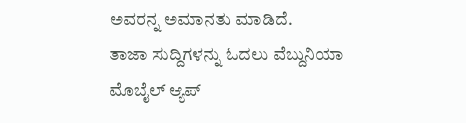ಅವರನ್ನ ಅಮಾನತು ಮಾಡಿದೆ.
ತಾಜಾ ಸುದ್ದಿಗಳನ್ನು ಓದಲು ವೆಬ್ದುನಿಯಾ
ಮೊಬೈಲ್ ಆ್ಯಪ್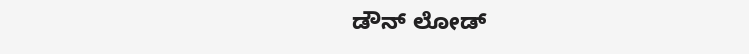ಡೌನ್ ಲೋಡ್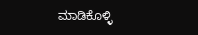ಮಾಡಿಕೊಳ್ಳಿ